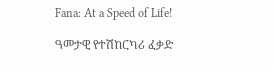Fana: At a Speed of Life!

ዓመታዊ የተሽከርካሪ ፈቃድ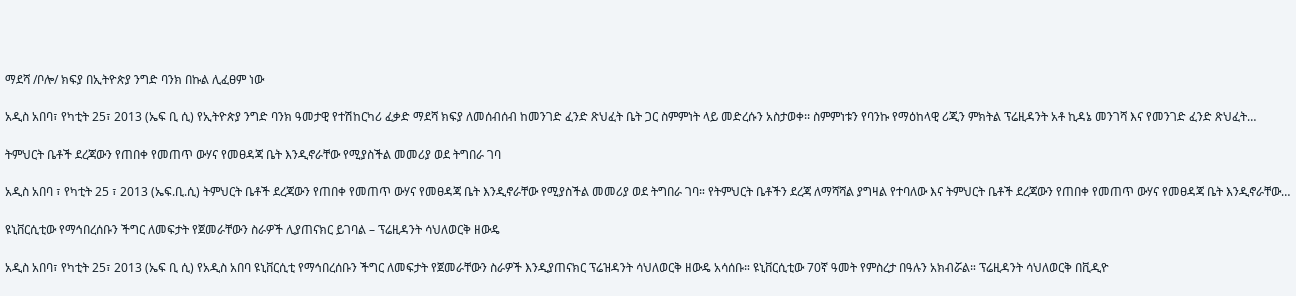ማደሻ /ቦሎ/ ክፍያ በኢትዮጵያ ንግድ ባንክ በኩል ሊፈፀም ነው

አዲስ አበባ፣ የካቲት 25፣ 2013 (ኤፍ ቢ ሲ) የኢትዮጵያ ንግድ ባንክ ዓመታዊ የተሽከርካሪ ፈቃድ ማደሻ ክፍያ ለመሰብሰብ ከመንገድ ፈንድ ጽህፈት ቤት ጋር ስምምነት ላይ መድረሱን አስታወቀ፡፡ ስምምነቱን የባንኩ የማዕከላዊ ሪጂን ምክትል ፕሬዚዳንት አቶ ኪዳኔ መንገሻ እና የመንገድ ፈንድ ጽህፈት…

ትምህርት ቤቶች ደረጃውን የጠበቀ የመጠጥ ውሃና የመፀዳጃ ቤት እንዲኖራቸው የሚያስችል መመሪያ ወደ ትግበራ ገባ

አዲስ አበባ ፣ የካቲት 25 ፣ 2013 (ኤፍ.ቢ.ሲ) ትምህርት ቤቶች ደረጃውን የጠበቀ የመጠጥ ውሃና የመፀዳጃ ቤት እንዲኖራቸው የሚያስችል መመሪያ ወደ ትግበራ ገባ። የትምህርት ቤቶችን ደረጃ ለማሻሻል ያግዛል የተባለው እና ትምህርት ቤቶች ደረጃውን የጠበቀ የመጠጥ ውሃና የመፀዳጃ ቤት እንዲኖራቸው…

ዩኒቨርሲቲው የማኅበረሰቡን ችግር ለመፍታት የጀመራቸውን ስራዎች ሊያጠናክር ይገባል – ፕሬዚዳንት ሳህለወርቅ ዘውዴ

አዲስ አበባ፣ የካቲት 25፣ 2013 (ኤፍ ቢ ሲ) የአዲስ አበባ ዩኒቨርሲቲ የማኅበረሰቡን ችግር ለመፍታት የጀመራቸውን ስራዎች እንዲያጠናክር ፕሬዝዳንት ሳህለወርቅ ዘውዴ አሳሰቡ። ዩኒቨርሲቲው 70ኛ ዓመት የምስረታ በዓሉን አክብሯል። ፕሬዚዳንት ሳህለወርቅ በቪዲዮ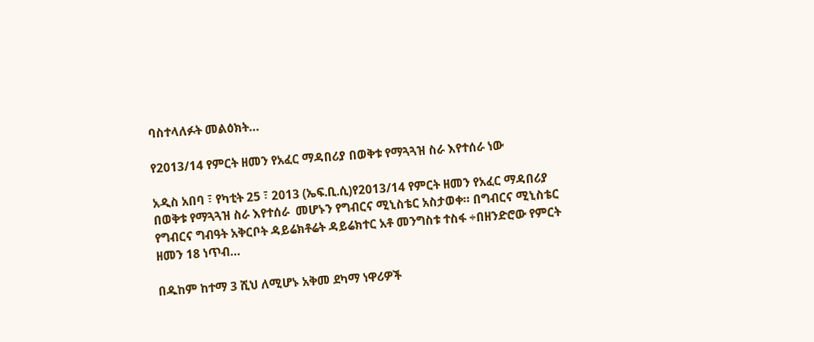ባስተላለፉት መልዕክት…

የ2013/14 የምርት ዘመን የአፈር ማዳበሪያ በወቅቱ የማጓጓዝ ስራ እየተሰራ ነው

አዲስ አበባ ፣ የካቲት 25 ፣ 2013 (ኤፍ.ቢ.ሲ)የ2013/14 የምርት ዘመን የአፈር ማዳበሪያ በወቅቱ የማጓጓዝ ስራ እየተሰራ  መሆኑን የግብርና ሚኒስቴር አስታወቀ። በግብርና ሚኒስቴር የግብርና ግብዓት አቅርቦት ዳይሬክቶሬት ዳይሬክተር አቶ መንግስቱ ተስፋ ÷በዘንድሮው የምርት ዘመን 18 ነጥብ…

በዱከም ከተማ 3 ሺህ ለሚሆኑ አቅመ ደካማ ነዋሪዎች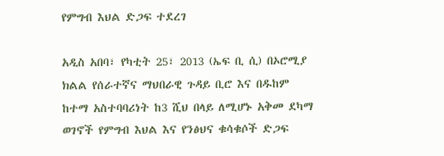የምግብ እህል ድጋፍ ተደረገ

አዲስ አበባ፣ የካቲት 25፣ 2013 (ኤፍ ቢ ሲ) በኦሮሚያ ክልል የሰራተኛና ማህበራዊ ጉዳይ ቢሮ እና በዱከም ከተማ አስተባባሪነት ከ3 ሺህ በላይ ለሚሆኑ አቅመ ደካማ ወገኖች የምግብ እህል እና የንፅህና ቁሳቁሶች ድጋፍ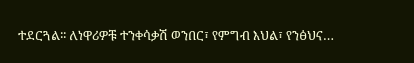ተደርጓል፡፡ ለነዋሪዎቹ ተንቀሳቃሽ ወንበር፣ የምግብ እህል፣ የንፅህና…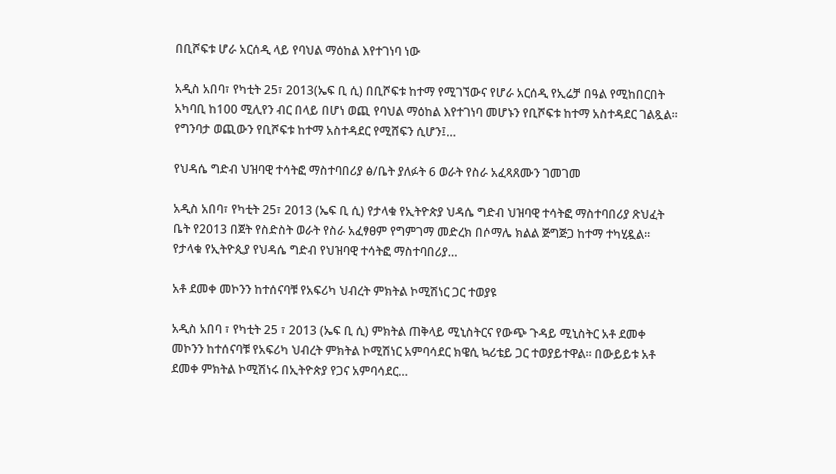በቢሾፍቱ ሆራ አርሰዲ ላይ የባህል ማዕከል እየተገነባ ነው

አዲስ አበባ፣ የካቲት 25፣ 2013(ኤፍ ቢ ሲ) በቢሾፍቱ ከተማ የሚገኘውና የሆራ አርሰዲ የኢሬቻ በዓል የሚከበርበት አካባቢ ከ100 ሚሊየን ብር በላይ በሆነ ወጪ የባህል ማዕከል እየተገነባ መሆኑን የቢሾፍቱ ከተማ አስተዳደር ገልጿል፡፡ የግንባታ ወጪውን የቢሾፍቱ ከተማ አስተዳደር የሚሸፍን ሲሆን፤…

የህዳሴ ግድብ ህዝባዊ ተሳትፎ ማስተባበሪያ ፅ/ቤት ያለፉት 6 ወራት የስራ አፈጻጸሙን ገመገመ

አዲስ አበባ፣ የካቲት 25፣ 2013 (ኤፍ ቢ ሲ) የታላቁ የኢትዮጵያ ህዳሴ ግድብ ህዝባዊ ተሳትፎ ማስተባበሪያ ጽህፈት ቤት የ2013 በጀት የስድስት ወራት የስራ አፈፃፀም የግምገማ መድረክ በሶማሌ ክልል ጅግጅጋ ከተማ ተካሂዷል። የታላቁ የኢትዮጲያ የህዳሴ ግድብ የህዝባዊ ተሳትፎ ማስተባበሪያ…

አቶ ደመቀ መኮንን ከተሰናባቹ የአፍሪካ ህብረት ምክትል ኮሚሽነር ጋር ተወያዩ

አዲስ አበባ ፣ የካቲት 25 ፣ 2013 (ኤፍ ቢ ሲ) ምክትል ጠቅላይ ሚኒስትርና የውጭ ጉዳይ ሚኒስትር አቶ ደመቀ መኮንን ከተሰናባቹ የአፍሪካ ህብረት ምክትል ኮሚሽነር አምባሳደር ክዌሲ ኳሪቴይ ጋር ተወያይተዋል፡፡ በውይይቱ አቶ ደመቀ ምክትል ኮሚሽነሩ በኢትዮጵያ የጋና አምባሳደር…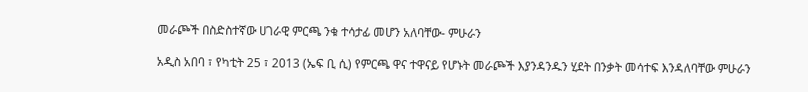መራጮች በስድስተኛው ሀገራዊ ምርጫ ንቁ ተሳታፊ መሆን አለባቸው- ምሁራን

አዲስ አበባ ፣ የካቲት 25 ፣ 2013 (ኤፍ ቢ ሲ) የምርጫ ዋና ተዋናይ የሆኑት መራጮች እያንዳንዱን ሂደት በንቃት መሳተፍ እንዳለባቸው ምሁራን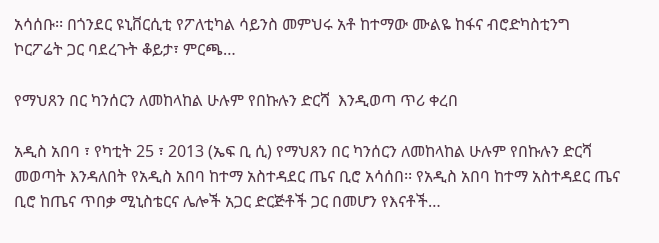አሳሰቡ፡፡ በጎንደር ዩኒቨርሲቲ የፖለቲካል ሳይንስ መምህሩ አቶ ከተማው ሙልዬ ከፋና ብሮድካስቲንግ ኮርፖሬት ጋር ባደረጉት ቆይታ፣ ምርጫ…

የማህጸን በር ካንሰርን ለመከላከል ሁሉም የበኩሉን ድርሻ  እንዲወጣ ጥሪ ቀረበ

አዲስ አበባ ፣ የካቲት 25 ፣ 2013 (ኤፍ ቢ ሲ) የማህጸን በር ካንሰርን ለመከላከል ሁሉም የበኩሉን ድርሻ መወጣት እንዳለበት የአዲስ አበባ ከተማ አስተዳደር ጤና ቢሮ አሳሰበ፡፡ የአዲስ አበባ ከተማ አስተዳደር ጤና ቢሮ ከጤና ጥበቃ ሚኒስቴርና ሌሎች አጋር ድርጅቶች ጋር በመሆን የእናቶች…